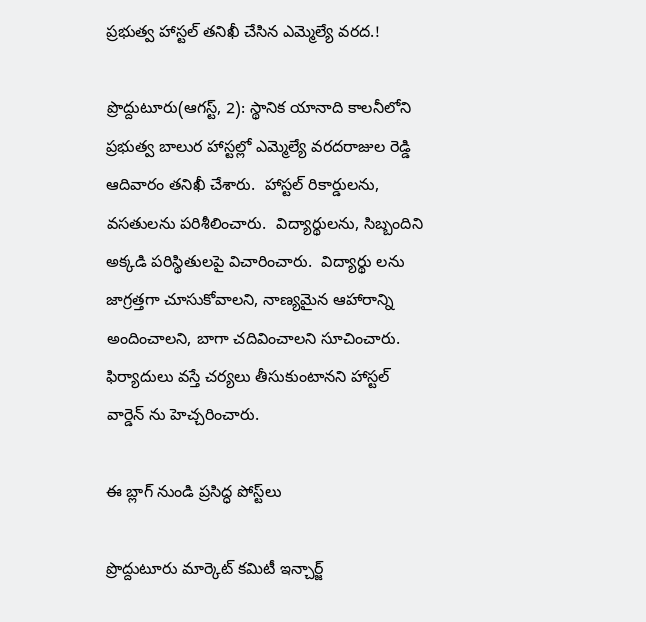ప్రభుత్వ హాస్టల్ తనిఖీ చేసిన ఎమ్మెల్యే వరద.!

ప్రొద్దుటూరు(ఆగస్ట్, 2): స్థానిక యానాది కాలనీలోని ప్రభుత్వ బాలుర హాస్టల్లో ఎమ్మెల్యే వరదరాజుల రెడ్డి ఆదివారం తనిఖీ చేశారు.  హాస్టల్ రికార్డులను, వసతులను పరిశీలించారు.  విద్యార్థులను, సిబ్బందిని అక్కడి పరిస్థితులపై విచారించారు.  విద్యార్థు లను జాగ్రత్తగా చూసుకోవాలని, నాణ్యమైన ఆహారాన్ని అందించాలని, బాగా చదివించాలని సూచించారు.  ఫిర్యాదులు వస్తే చర్యలు తీసుకుంటానని హాస్టల్ వార్డెన్ ను హెచ్చరించారు.

ఈ బ్లాగ్ నుండి ప్రసిద్ధ పోస్ట్‌లు

ప్రొద్దుటూరు మార్కెట్ కమిటీ ఇన్చార్జ్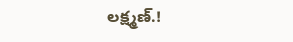లక్ష్మణ్.!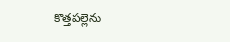కొత్తపల్లెను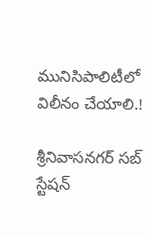మునిసిపాలిటీలో విలీనం చేయాలి.!

శ్రీనివాసనగర్ సబ్ స్టేషన్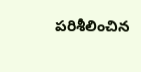పరిశీలించిన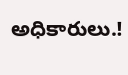అధికారులు.!